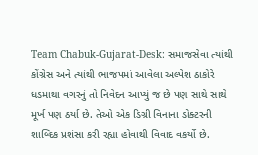Team Chabuk-Gujarat-Desk: સમાજસેવા ત્યાંથી કોંગ્રેસ અને ત્યાંથી ભાજપમાં આવેલા અલ્પેશ ઠાકોરે ધડમાથા વગરનું તો નિવેદન આપ્યું જ છે પણ સાથે સાથે મૂર્ખ પણ ઠર્યા છે. તેઓ એક ડિગ્રી વિનાના ડોક્ટરની શાબ્દિક પ્રશંસા કરી રહ્યા હોવાથી વિવાદ વકર્યો છે.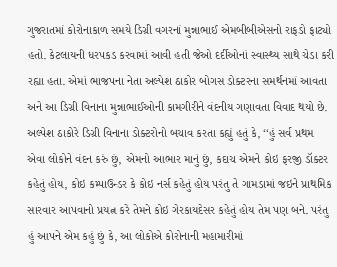ગુજરાતમાં કોરોનાકાળ સમયે ડિગ્રી વગરનાં મુન્નાભાઈ એમબીબીએસનો રાફડો ફાટ્યો હતો. કેટલાયની ધરપકડ કરવામાં આવી હતી જેઓ દર્દીઓનાં સ્વાસ્થ્ય સાથે ચેડા કરી રહ્યા હતા. એમાં ભાજપના નેતા અલ્પેશ ઠાકોર બોગસ ડોક્ટરના સમર્થનમાં આવતા અને આ ડિગ્રી વિનાના મુન્નાભાઈઓની કામગીરીને વંદનીય ગણાવતા વિવાદ થયો છે.
અલ્પેશ ઠાકોરે ડિગ્રી વિનાના ડોક્ટરોનો બચાવ કરતા કહ્યું હતું કે, ‘‘હું સર્વ પ્રથમ એવા લોકોને વંદન કરું છું, એમનો આભાર માનું છું, કદાચ એમને કોઇ ફરજી ડૉક્ટર કહેતું હોય, કોઇ કમ્પાઉન્ડર કે કોઇ નર્સ કહેતું હોય પરંતુ તે ગામડામાં જઇને પ્રાથમિક સારવાર આપવાનો પ્રયત્ન કરે તેમને કોઇ ગેરકાયદેસર કહેતું હોય તેમ પણ બને. પરંતુ હું આપને એમ કહું છું કે, આ લોકોએ કોરોનાની મહામારીમાં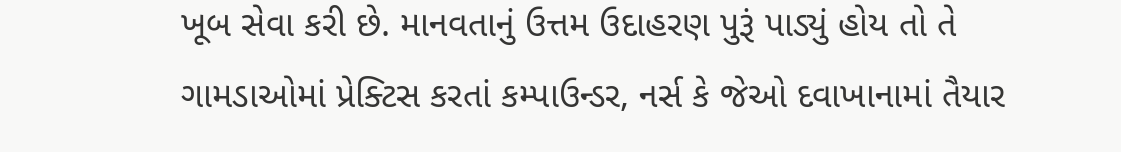ખૂબ સેવા કરી છે. માનવતાનું ઉત્તમ ઉદાહરણ પુરૂં પાડ્યું હોય તો તે ગામડાઓમાં પ્રેક્ટિસ કરતાં કમ્પાઉન્ડર, નર્સ કે જેઓ દવાખાનામાં તૈયાર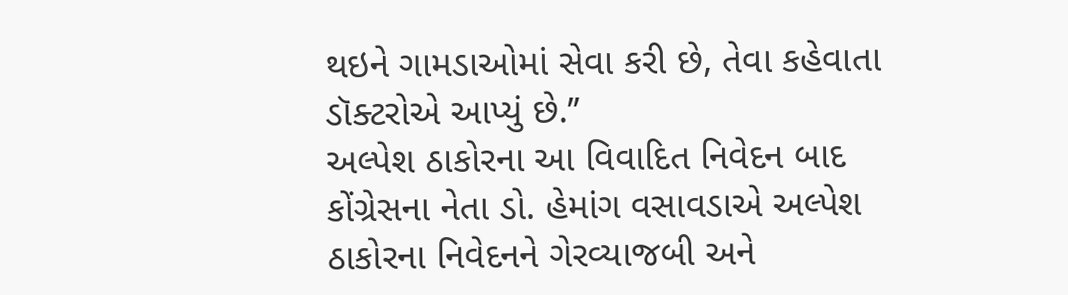થઇને ગામડાઓમાં સેવા કરી છે, તેવા કહેવાતા ડૉક્ટરોએ આપ્યું છે.’’
અલ્પેશ ઠાકોરના આ વિવાદિત નિવેદન બાદ કોંગ્રેસના નેતા ડો. હેમાંગ વસાવડાએ અલ્પેશ ઠાકોરના નિવેદનને ગેરવ્યાજબી અને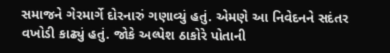સમાજને ગેરમાર્ગે દોરનારું ગણાવ્યું હતું. એમણે આ નિવેદનને સદંતર વખોડી કાઢ્યું હતું. જોકે અલ્પેશ ઠાકોરે પોતાની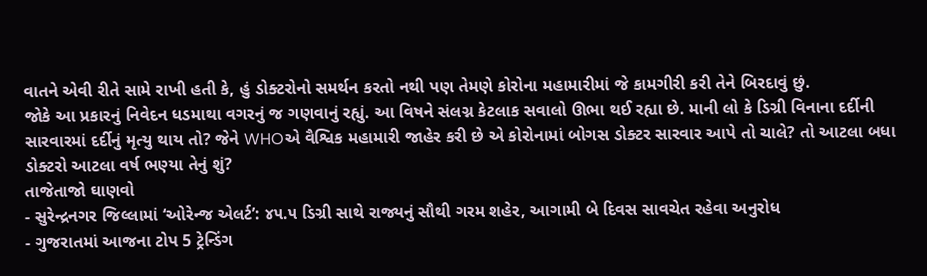વાતને એવી રીતે સામે રાખી હતી કે, હું ડોક્ટરોનો સમર્થન કરતો નથી પણ તેમણે કોરોના મહામારીમાં જે કામગીરી કરી તેને બિરદાવું છું.
જોકે આ પ્રકારનું નિવેદન ધડમાથા વગરનું જ ગણવાનું રહ્યું. આ વિષને સંલગ્ન કેટલાક સવાલો ઊભા થઈ રહ્યા છે. માની લો કે ડિગ્રી વિનાના દર્દીની સારવારમાં દર્દીનું મૃત્યુ થાય તો? જેને WHOએ વૈશ્વિક મહામારી જાહેર કરી છે એ કોરોનામાં બોગસ ડોક્ટર સારવાર આપે તો ચાલે? તો આટલા બધા ડોક્ટરો આટલા વર્ષ ભણ્યા તેનું શું?
તાજેતાજો ઘાણવો
- સુરેન્દ્રનગર જિલ્લામાં ‘ઓરેન્જ એલર્ટ’: ૪૫.૫ ડિગ્રી સાથે રાજ્યનું સૌથી ગરમ શહેર, આગામી બે દિવસ સાવચેત રહેવા અનુરોધ
- ગુજરાતમાં આજના ટોપ 5 ટ્રેન્ડિંગ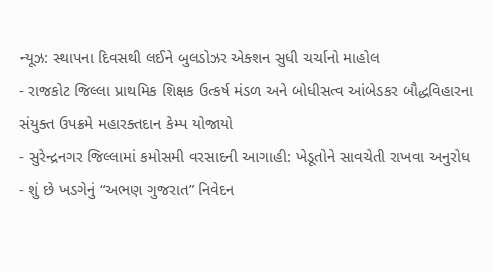ન્યૂઝ: સ્થાપના દિવસથી લઈને બુલડોઝર એક્શન સુધી ચર્ચાનો માહોલ
- રાજકોટ જિલ્લા પ્રાથમિક શિક્ષક ઉત્કર્ષ મંડળ અને બોધીસત્વ આંબેડકર બૌદ્ધવિહારના સંયુક્ત ઉપક્રમે મહારક્તદાન કેમ્પ યોજાયો
- સુરેન્દ્રનગર જિલ્લામાં કમોસમી વરસાદની આગાહી: ખેડૂતોને સાવચેતી રાખવા અનુરોધ
- શું છે ખડગેનું “અભણ ગુજરાત” નિવેદન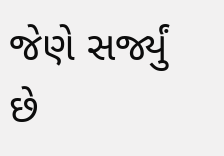જેણે સર્જ્યું છે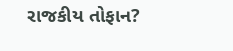રાજકીય તોફાન?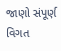જાણો સંપૂર્ણ વિગત